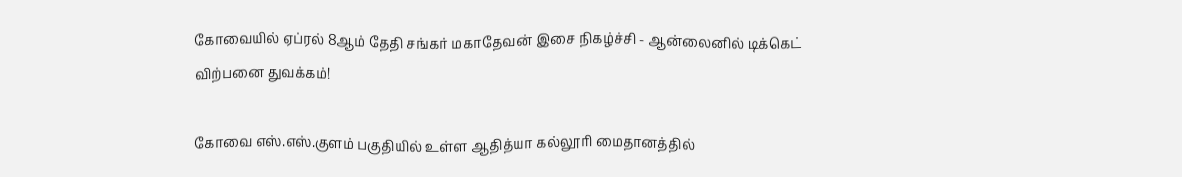கோவையில் ஏப்ரல் 8ஆம் தேதி சங்கர் மகாதேவன் இசை நிகழ்ச்சி - ஆன்லைனில் டிக்கெட் விற்பனை துவக்கம்!

கோவை எஸ்.எஸ்.குளம் பகுதியில் உள்ள ஆதித்யா கல்லூரி மைதானத்தில்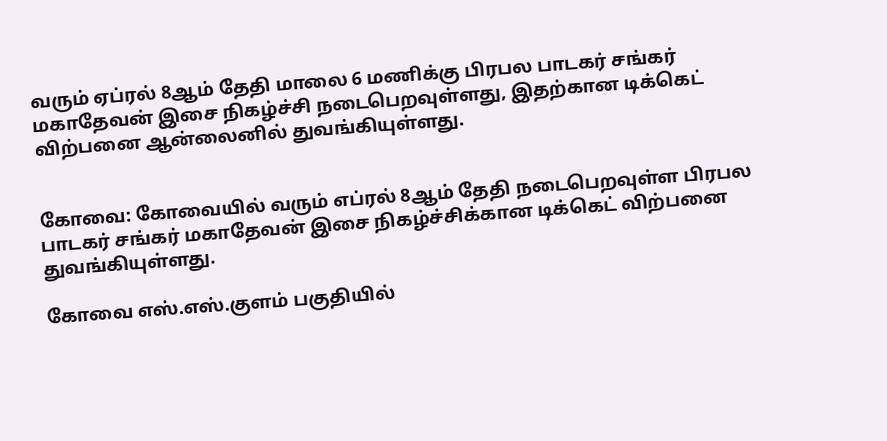வரும் ஏப்ரல் 8ஆம் தேதி மாலை 6 மணிக்கு பிரபல பாடகர் சங்கர் மகாதேவன் இசை நிகழ்ச்சி நடைபெறவுள்ளது, இதற்கான டிக்கெட் விற்பனை ஆன்லைனில் துவங்கியுள்ளது.


கோவை: கோவையில் வரும் எப்ரல் 8ஆம் தேதி நடைபெறவுள்ள பிரபல பாடகர் சங்கர் மகாதேவன் இசை நிகழ்ச்சிக்கான டிக்கெட் விற்பனை துவங்கியுள்ளது.

கோவை எஸ்.எஸ்.குளம் பகுதியில்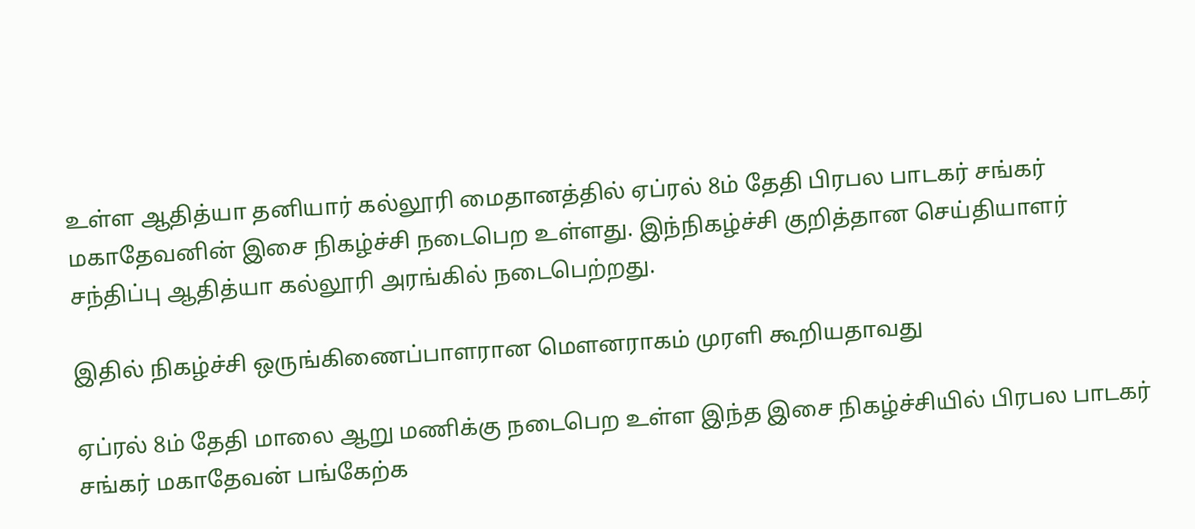உள்ள ஆதித்யா தனியார் கல்லூரி மைதானத்தில் ஏப்ரல் 8ம் தேதி பிரபல பாடகர் சங்கர் மகாதேவனின் இசை நிகழ்ச்சி நடைபெற உள்ளது. இந்நிகழ்ச்சி குறித்தான செய்தியாளர் சந்திப்பு ஆதித்யா கல்லூரி அரங்கில் நடைபெற்றது.

இதில் நிகழ்ச்சி ஒருங்கிணைப்பாளரான மௌனராகம் முரளி கூறியதாவது

ஏப்ரல் 8ம் தேதி மாலை ஆறு மணிக்கு நடைபெற உள்ள இந்த இசை நிகழ்ச்சியில் பிரபல பாடகர் சங்கர் மகாதேவன் பங்கேற்க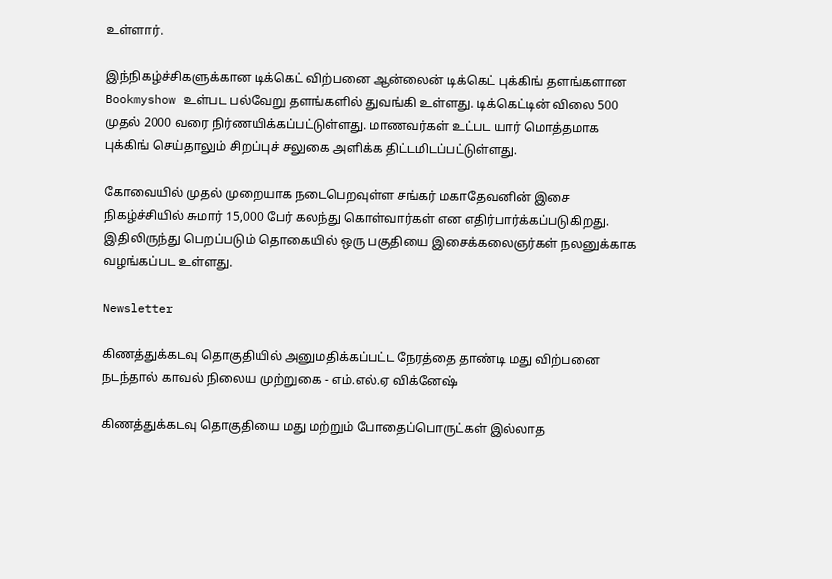உள்ளார்.

இந்நிகழ்ச்சிகளுக்கான டிக்கெட் விற்பனை ஆன்லைன் டிக்கெட் புக்கிங் தளங்களான Bookmyshow உள்பட பல்வேறு தளங்களில் துவங்கி உள்ளது. டிக்கெட்டின் விலை 500 முதல் 2000 வரை நிர்ணயிக்கப்பட்டுள்ளது. மாணவர்கள் உட்பட யார் மொத்தமாக புக்கிங் செய்தாலும் சிறப்புச் சலுகை அளிக்க திட்டமிடப்பட்டுள்ளது.

கோவையில் முதல் முறையாக நடைபெறவுள்ள சங்கர் மகாதேவனின் இசை நிகழ்ச்சியில் சுமார் 15,000 பேர் கலந்து கொள்வார்கள் என எதிர்பார்க்கப்படுகிறது. இதிலிருந்து பெறப்படும் தொகையில் ஒரு பகுதியை இசைக்கலைஞர்கள் நலனுக்காக வழங்கப்பட உள்ளது.

Newsletter

கிணத்துக்கடவு தொகுதியில் அனுமதிக்கப்பட்ட நேரத்தை தாண்டி மது விற்பனை நடந்தால் காவல் நிலைய முற்றுகை - எம்.எல்.ஏ விக்னேஷ்

கிணத்துக்கடவு தொகுதியை மது மற்றும் போதைப்பொருட்கள் இல்லாத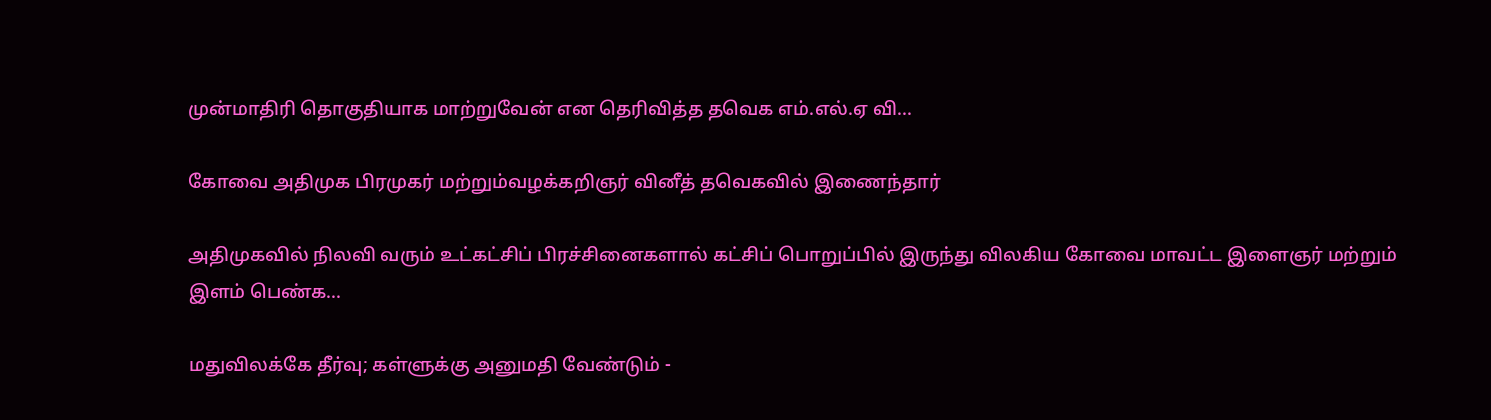முன்மாதிரி தொகுதியாக மாற்றுவேன் என தெரிவித்த தவெக எம்.எல்.ஏ வி...

கோவை அதிமுக பிரமுகர் மற்றும்வழக்கறிஞர் வினீத் தவெகவில் இணைந்தார்

அதிமுகவில் நிலவி வரும் உட்கட்சிப் பிரச்சினைகளால் கட்சிப் பொறுப்பில் இருந்து விலகிய கோவை மாவட்ட இளைஞர் மற்றும் இளம் பெண்க...

மதுவிலக்கே தீர்வு; கள்ளுக்கு அனுமதி வேண்டும் -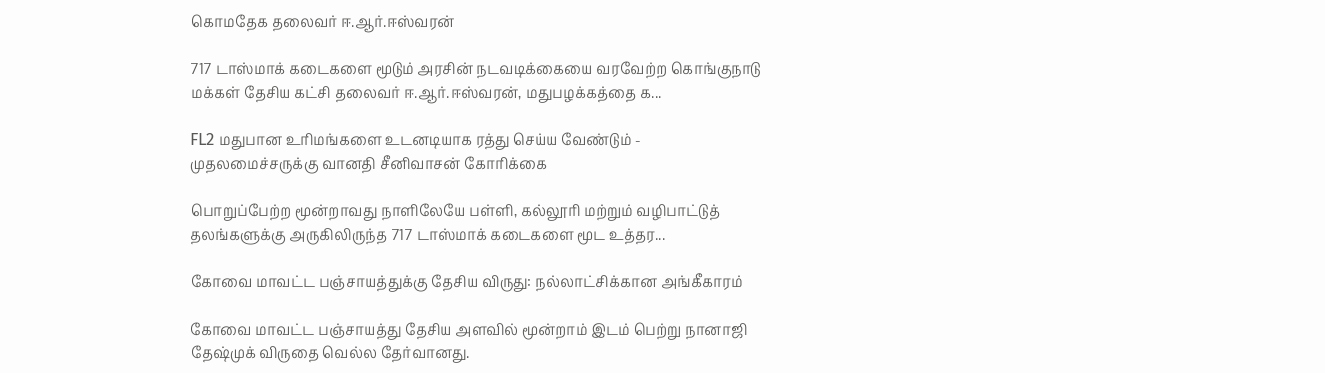கொமதேக தலைவர் ஈ.ஆர்.ஈஸ்வரன்

717 டாஸ்மாக் கடைகளை மூடும் அரசின் நடவடிக்கையை வரவேற்ற கொங்குநாடு மக்கள் தேசிய கட்சி தலைவர் ஈ.ஆர்.ஈஸ்வரன், மதுபழக்கத்தை க...

FL2 மதுபான உரிமங்களை உடனடியாக ரத்து செய்ய வேண்டும் - முதலமைச்சருக்கு வானதி சீனிவாசன் கோரிக்கை

பொறுப்பேற்ற மூன்றாவது நாளிலேயே பள்ளி, கல்லூரி மற்றும் வழிபாட்டுத் தலங்களுக்கு அருகிலிருந்த 717 டாஸ்மாக் கடைகளை மூட உத்தர...

கோவை மாவட்ட பஞ்சாயத்துக்கு தேசிய விருது: நல்லாட்சிக்கான அங்கீகாரம்

கோவை மாவட்ட பஞ்சாயத்து தேசிய அளவில் மூன்றாம் இடம் பெற்று நானாஜி தேஷ்முக் விருதை வெல்ல தேர்வானது.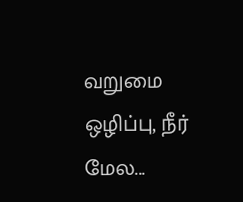வறுமை ஒழிப்பு, நீர் மேல...